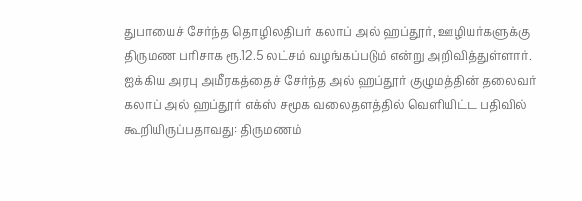துபாயைச் சேர்ந்த தொழிலதிபர் கலாப் அல் ஹப்தூர், ஊழியர்களுக்கு திருமண பரிசாக ரூ.12.5 லட்சம் வழங்கப்படும் என்று அறிவித்துள்ளார்.
ஐக்கிய அரபு அமீரகத்தைச் சேர்ந்த அல் ஹப்தூர் குழுமத்தின் தலைவர் கலாப் அல் ஹப்தூர் எக்ஸ் சமூக வலைதளத்தில் வெளியிட்ட பதிவில் கூறியிருப்பதாவது: திருமணம்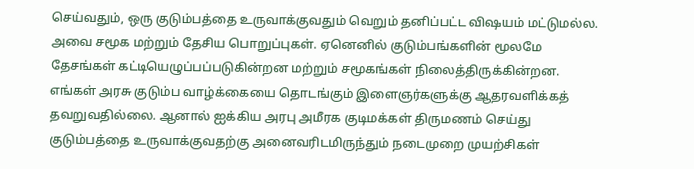செய்வதும், ஒரு குடும்பத்தை உருவாக்குவதும் வெறும் தனிப்பட்ட விஷயம் மட்டுமல்ல. அவை சமூக மற்றும் தேசிய பொறுப்புகள். ஏனெனில் குடும்பங்களின் மூலமே தேசங்கள் கட்டியெழுப்பப்படுகின்றன மற்றும் சமூகங்கள் நிலைத்திருக்கின்றன.
எங்கள் அரசு குடும்ப வாழ்க்கையை தொடங்கும் இளைஞர்களுக்கு ஆதரவளிக்கத் தவறுவதில்லை. ஆனால் ஐக்கிய அரபு அமீரக குடிமக்கள் திருமணம் செய்து குடும்பத்தை உருவாக்குவதற்கு அனைவரிடமிருந்தும் நடைமுறை முயற்சிகள்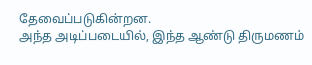தேவைப்படுகின்றன.
அந்த அடிப்படையில், இந்த ஆண்டு திருமணம்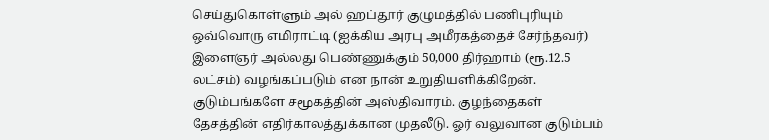செய்துகொள்ளும் அல் ஹப்தூர் குழுமத்தில் பணிபுரியும் ஒவ்வொரு எமிராட்டி (ஐக்கிய அரபு அமீரகத்தைச் சேர்ந்தவர்) இளைஞர் அல்லது பெண்ணுக்கும் 50,000 திர்ஹாம் (ரூ.12.5 லட்சம்) வழங்கப்படும் என நான் உறுதியளிக்கிறேன்.
குடும்பங்களே சமூகத்தின் அஸ்திவாரம். குழந்தைகள் தேசத்தின் எதிர்காலத்துக்கான முதலீடு. ஓர் வலுவான குடும்பம்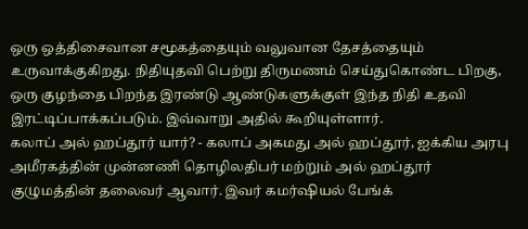ஒரு ஒத்திசைவான சமூகத்தையும் வலுவான தேசத்தையும் உருவாக்குகிறது. நிதியுதவி பெற்று திருமணம் செய்துகொண்ட பிறகு, ஒரு குழந்தை பிறந்த இரண்டு ஆண்டுகளுக்குள் இந்த நிதி உதவி இரட்டிப்பாக்கப்படும். இவ்வாறு அதில் கூறியுள்ளார்.
கலாப் அல் ஹப்தூர் யார்? - கலாப் அகமது அல் ஹப்தூர், ஐக்கிய அரபு அமீரகத்தின் முன்னணி தொழிலதிபர் மற்றும் அல் ஹப்தூர் குழுமத்தின் தலைவர் ஆவார். இவர் கமர்ஷியல் பேங்க்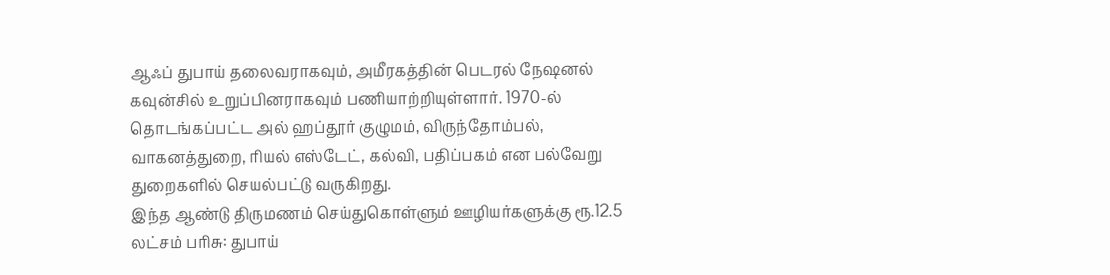ஆஃப் துபாய் தலைவராகவும், அமீரகத்தின் பெடரல் நேஷனல் கவுன்சில் உறுப்பினராகவும் பணியாற்றியுள்ளார். 1970-ல் தொடங்கப்பட்ட அல் ஹப்தூர் குழுமம், விருந்தோம்பல், வாகனத்துறை, ரியல் எஸ்டேட், கல்வி, பதிப்பகம் என பல்வேறு துறைகளில் செயல்பட்டு வருகிறது.
இந்த ஆண்டு திருமணம் செய்துகொள்ளும் ஊழியர்களுக்கு ரூ.12.5 லட்சம் பரிசு: துபாய்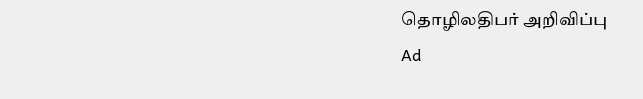தொழிலதிபர் அறிவிப்பு
Ad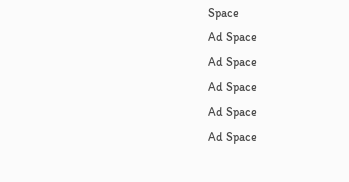Space
Ad Space
Ad Space
Ad Space
Ad Space
Ad Space